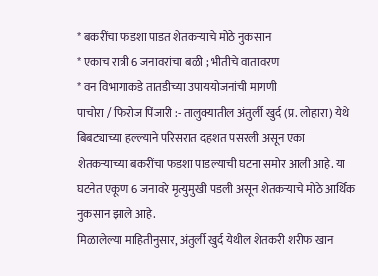* बकरींचा फडशा पाडत शेतकऱ्याचे मोठे नुकसान
* एकाच रात्री 6 जनावरांचा बळी ; भीतीचे वातावरण
* वन विभागाकडे तातडीच्या उपाययोजनांची मागणी
पाचोरा / फिरोज पिंजारी :- तालुक्यातील अंतुर्ली खुर्द (प्र. लोहारा) येथे बिबट्याच्या हल्ल्याने परिसरात दहशत पसरली असून एका शेतकऱ्याच्या बकरींचा फडशा पाडल्याची घटना समोर आली आहे. या घटनेत एकूण 6 जनावरे मृत्युमुखी पडली असून शेतकऱ्याचे मोठे आर्थिक नुकसान झाले आहे.
मिळालेल्या माहितीनुसार, अंतुर्ली खुर्द येथील शेतकरी शरीफ खान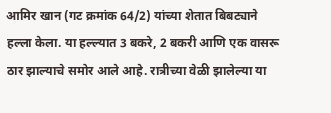आमिर खान (गट क्रमांक 64/2) यांच्या शेतात बिबट्याने हल्ला केला. या हल्ल्यात 3 बकरे, 2 बकरी आणि एक वासरू ठार झाल्याचे समोर आले आहे. रात्रीच्या वेळी झालेल्या या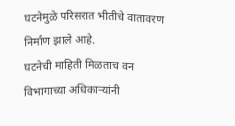घटनेमुळे परिसरात भीतीचे वातावरण निर्माण झाले आहे.
घटनेची माहिती मिळताच वन विभागाच्या अधिकाऱ्यांनी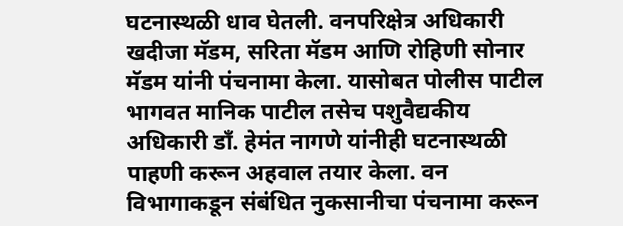घटनास्थळी धाव घेतली. वनपरिक्षेत्र अधिकारी खदीजा मॅडम, सरिता मॅडम आणि रोहिणी सोनार मॅडम यांनी पंचनामा केला. यासोबत पोलीस पाटील भागवत मानिक पाटील तसेच पशुवैद्यकीय अधिकारी डॉं. हेमंत नागणे यांनीही घटनास्थळी पाहणी करून अहवाल तयार केला. वन विभागाकडून संबंधित नुकसानीचा पंचनामा करून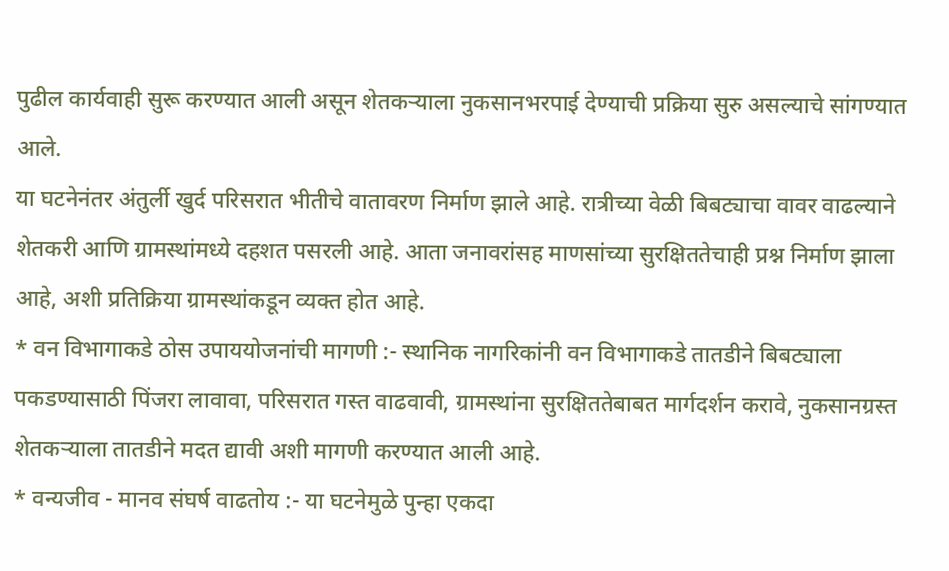पुढील कार्यवाही सुरू करण्यात आली असून शेतकऱ्याला नुकसानभरपाई देण्याची प्रक्रिया सुरु असल्याचे सांगण्यात आले.
या घटनेनंतर अंतुर्ली खुर्द परिसरात भीतीचे वातावरण निर्माण झाले आहे. रात्रीच्या वेळी बिबट्याचा वावर वाढल्याने शेतकरी आणि ग्रामस्थांमध्ये दहशत पसरली आहे. आता जनावरांसह माणसांच्या सुरक्षिततेचाही प्रश्न निर्माण झाला आहे, अशी प्रतिक्रिया ग्रामस्थांकडून व्यक्त होत आहे.
* वन विभागाकडे ठोस उपाययोजनांची मागणी :- स्थानिक नागरिकांनी वन विभागाकडे तातडीने बिबट्याला पकडण्यासाठी पिंजरा लावावा, परिसरात गस्त वाढवावी, ग्रामस्थांना सुरक्षिततेबाबत मार्गदर्शन करावे, नुकसानग्रस्त शेतकऱ्याला तातडीने मदत द्यावी अशी मागणी करण्यात आली आहे.
* वन्यजीव - मानव संघर्ष वाढतोय :- या घटनेमुळे पुन्हा एकदा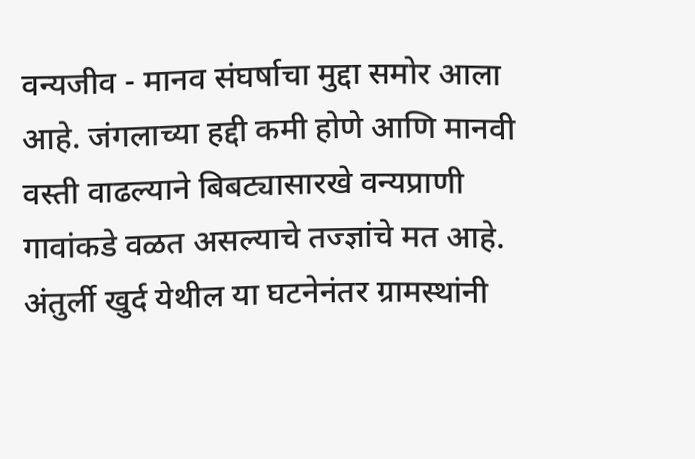वन्यजीव - मानव संघर्षाचा मुद्दा समोर आला आहे. जंगलाच्या हद्दी कमी होणे आणि मानवी वस्ती वाढल्याने बिबट्यासारखे वन्यप्राणी गावांकडे वळत असल्याचे तज्ज्ञांचे मत आहे. अंतुर्ली खुर्द येथील या घटनेनंतर ग्रामस्थांनी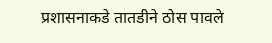प्रशासनाकडे तातडीने ठोस पावले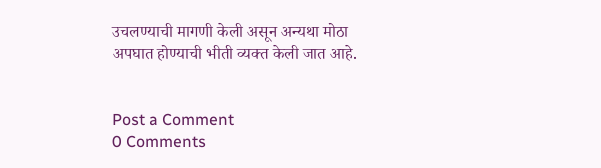उचलण्याची मागणी केली असून अन्यथा मोठा अपघात होण्याची भीती व्यक्त केली जात आहे.


Post a Comment
0 Comments